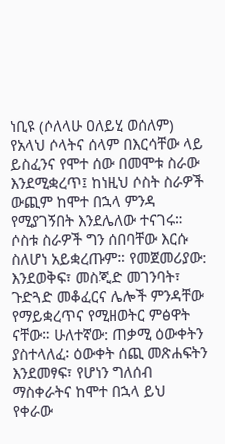ነቢዩ (ሶለላሁ ዐለይሂ ወሰለም) የአላህ ሶላትና ሰላም በእርሳቸው ላይ ይስፈንና የሞተ ሰው በመሞቱ ስራው እንደሚቋረጥ፤ ከነዚህ ሶስት ስራዎች ውጪም ከሞተ በኋላ ምንዳ የሚያገኝበት እንደሌለው ተናገሩ። ሶስቱ ስራዎች ግን ሰበባቸው እርሱ ስለሆነ አይቋረጡም። የመጀመሪያው: እንደወቅፍ፣ መስጂድ መገንባት፣ ጉድጓድ መቆፈርና ሌሎች ምንዳቸው የማይቋረጥና የሚዘወትር ምፅዋት ናቸው። ሁለተኛው: ጠቃሚ ዕውቀትን ያስተላለፈ፡ ዕውቀት ሰጪ መጽሐፍትን እንደመፃፍ፣ የሆነን ግለሰብ ማስቀራትና ከሞተ በኋላ ይህ የቀራው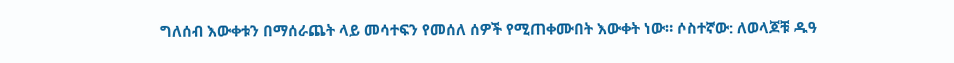ግለሰብ እውቀቱን በማሰራጨት ላይ መሳተፍን የመሰለ ሰዎች የሚጠቀሙበት እውቀት ነው። ሶስተኛው: ለወላጆቹ ዱዓ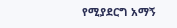የሚያደርግ አማኝ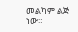መልካም ልጅ ነው።